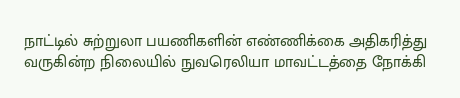நாட்டில் சுற்றுலா பயணிகளின் எண்ணிக்கை அதிகரித்து வருகின்ற நிலையில் நுவரெலியா மாவட்டத்தை நோக்கி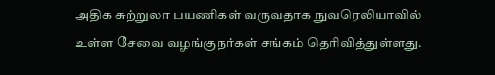அதிக சுற்றுலா பயணிகள் வருவதாக நுவரெலியாவில் உள்ள சேவை வழங்குநர்கள் சங்கம் தெரிவித்துள்ளது.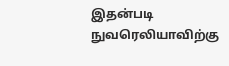இதன்படி நுவரெலியாவிற்கு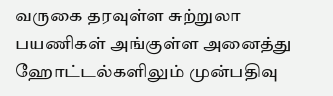வருகை தரவுள்ள சுற்றுலா பயணிகள் அங்குள்ள அனைத்து ஹோட்டல்களிலும் முன்பதிவு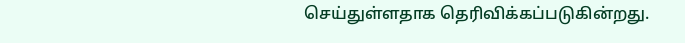செய்துள்ளதாக தெரிவிக்கப்படுகின்றது.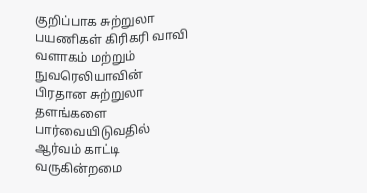குறிப்பாக சுற்றுலா பயணிகள் கிரிகரி வாவி வளாகம் மற்றும் நுவரெலியாவின் பிரதான சுற்றுலா தளங்களை பார்வையிடுவதில் ஆர்வம் காட்டி வருகின்றமை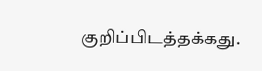குறிப்பிடத்தக்கது.